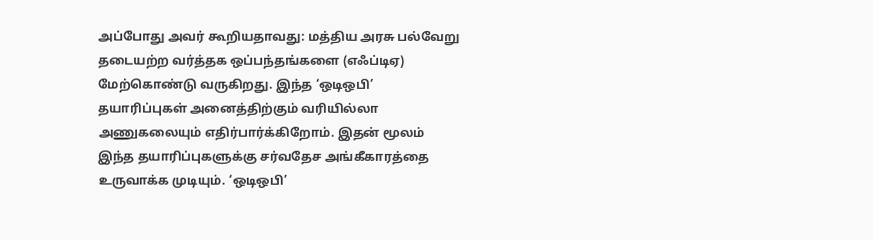அப்போது அவர் கூறியதாவது: மத்திய அரசு பல்வேறு தடையற்ற வர்த்தக ஒப்பந்தங்களை (எஃப்டிஏ) மேற்கொண்டு வருகிறது. இந்த ‘ஒடிஒபி’ தயாரிப்புகள் அனைத்திற்கும் வரியில்லா அணுகலையும் எதிர்பார்க்கிறோம். இதன் மூலம் இந்த தயாரிப்புகளுக்கு சர்வதேச அங்கீகாரத்தை உருவாக்க முடியும். ‘ஒடிஒபி’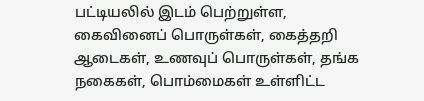பட்டியலில் இடம் பெற்றுள்ள, கைவினைப் பொருள்கள், கைத்தறி ஆடைகள், உணவுப் பொருள்கள், தங்க நகைகள், பொம்மைகள் உள்ளிட்ட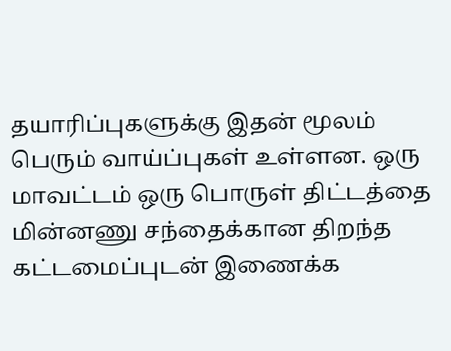தயாரிப்புகளுக்கு இதன் மூலம் பெரும் வாய்ப்புகள் உள்ளன. ஒரு மாவட்டம் ஒரு பொருள் திட்டத்தை மின்னணு சந்தைக்கான திறந்த கட்டமைப்புடன் இணைக்க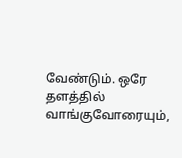வேண்டும். ஒரே தளத்தில் வாங்குவோரையும்,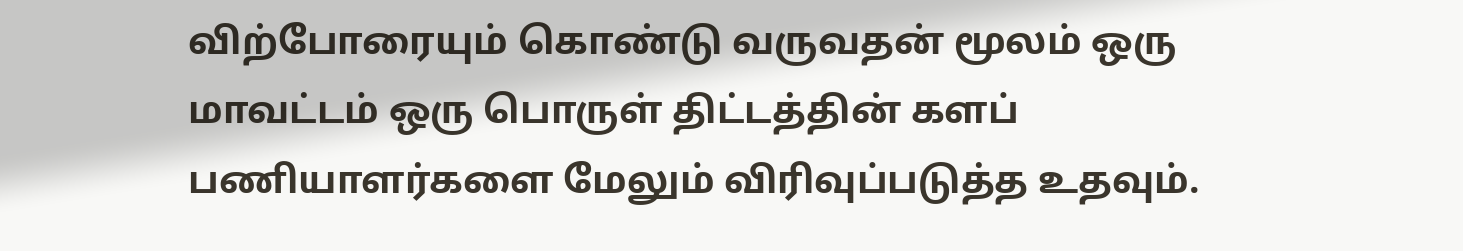விற்போரையும் கொண்டு வருவதன் மூலம் ஒரு மாவட்டம் ஒரு பொருள் திட்டத்தின் களப் பணியாளர்களை மேலும் விரிவுப்படுத்த உதவும்.